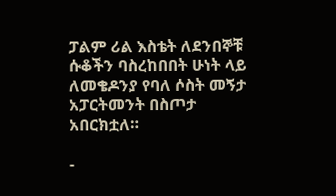ፓልም ሪል እስቴት ለደንበኞቹ ሱቆችን ባስረከበበት ሁነት ላይ ለመቄዶንያ የባለ ሶስት መኝታ አፓርትመንት በስጦታ አበርክቷለ።

-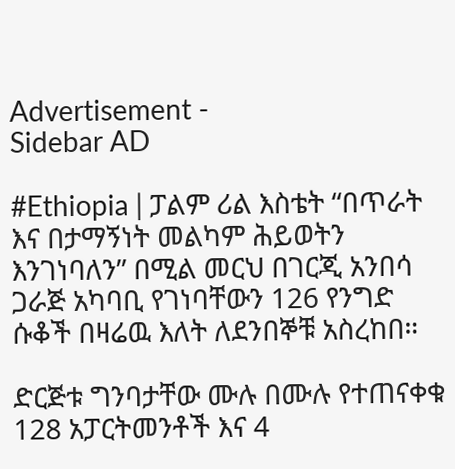Advertisement -
Sidebar AD

#Ethiopia | ፓልም ሪል እስቴት “በጥራት እና በታማኝነት መልካም ሕይወትን እንገነባለን” በሚል መርህ በገርጂ አንበሳ ጋራጅ አካባቢ የገነባቸውን 126 የንግድ ሱቆች በዛሬዉ እለት ለደንበኞቹ አስረከበ።

ድርጅቱ ግንባታቸው ሙሉ በሙሉ የተጠናቀቁ 128 አፓርትመንቶች እና 4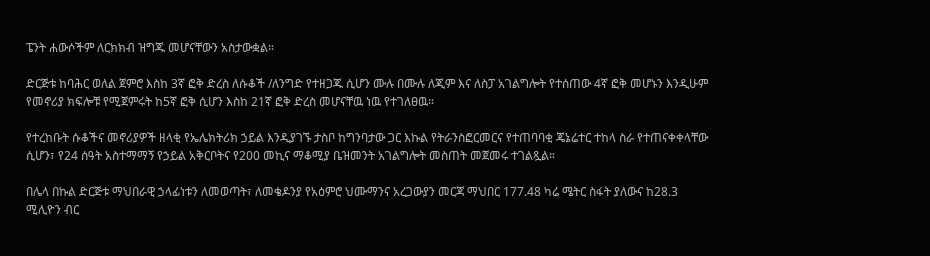ፔንት ሐውሶችም ለርክክብ ዝግጁ መሆናቸውን አስታውቋል።

ድርጅቱ ከባሕር ወለል ጀምሮ እስከ 3ኛ ፎቅ ድረስ ለሱቆች /ለንግድ የተዘጋጁ ሲሆን ሙሉ በሙሉ ለጂም እና ለስፓ አገልግሎት የተሰጠው 4ኛ ፎቅ መሆኑን እንዲሁም የመኖሪያ ክፍሎቹ የሚጀምሩት ከ5ኛ ፎቅ ሲሆን እስከ 21ኛ ፎቅ ድረስ መሆናቸዉ ነዉ የተገለፀዉ።

የተረከቡት ሱቆችና መኖሪያዎች ዘላቂ የኤሌክትሪክ ኃይል እንዲያገኙ ታስቦ ከግንባታው ጋር እኩል የትራንስፎርመርና የተጠባባቂ ጄኔሬተር ተከላ ስራ የተጠናቀቀላቸው ሲሆን፣ የ24 ሰዓት አስተማማኝ የኃይል አቅርቦትና የ200 መኪና ማቆሚያ ቤዝመንት አገልግሎት መስጠት መጀመሩ ተገልጿል።

በሌላ በኩል ድርጅቱ ማህበራዊ ኃላፊነቱን ለመወጣት፣ ለመቄዶንያ የአዕምሮ ህሙማንና አረጋውያን መርጃ ማህበር 177.48 ካሬ ሜትር ስፋት ያለውና ከ28.3 ሚሊዮን ብር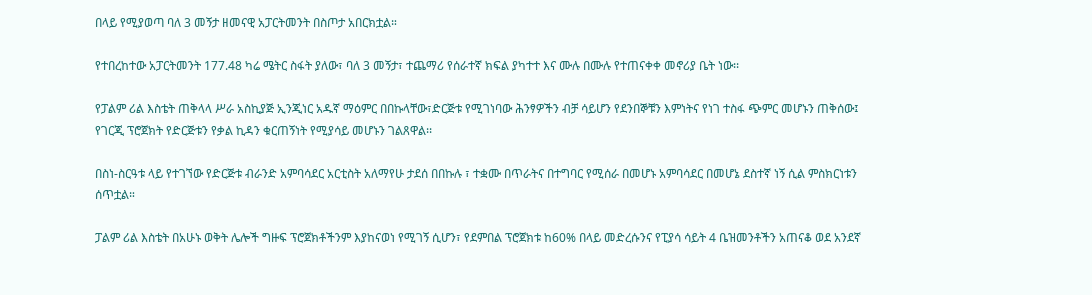በላይ የሚያወጣ ባለ 3 መኝታ ዘመናዊ አፓርትመንት በስጦታ አበርክቷል።

የተበረከተው አፓርትመንት 177.48 ካሬ ሜትር ስፋት ያለው፣ ባለ 3 መኝታ፣ ተጨማሪ የሰራተኛ ክፍል ያካተተ እና ሙሉ በሙሉ የተጠናቀቀ መኖሪያ ቤት ነው፡፡

የፓልም ሪል እስቴት ጠቅላላ ሥራ አስኪያጅ ኢንጂነር አዱኛ ማዕምር በበኩላቸው፣ድርጅቱ የሚገነባው ሕንፃዎችን ብቻ ሳይሆን የደንበኞቹን እምነትና የነገ ተስፋ ጭምር መሆኑን ጠቅሰው፤ የገርጂ ፕሮጀክት የድርጅቱን የቃል ኪዳን ቁርጠኝነት የሚያሳይ መሆኑን ገልጸዋል፡፡

በስነ-ስርዓቱ ላይ የተገኘው የድርጅቱ ብራንድ አምባሳደር አርቲስት አለማየሁ ታደሰ በበኩሉ ፣ ተቋሙ በጥራትና በተግባር የሚሰራ በመሆኑ አምባሳደር በመሆኔ ደስተኛ ነኝ ሲል ምስክርነቱን ሰጥቷል።

ፓልም ሪል እስቴት በአሁኑ ወቅት ሌሎች ግዙፍ ፕሮጀክቶችንም እያከናወነ የሚገኝ ሲሆን፣ የደምበል ፕሮጀክቱ ከ60% በላይ መድረሱንና የፒያሳ ሳይት 4 ቤዝመንቶችን አጠናቆ ወደ አንደኛ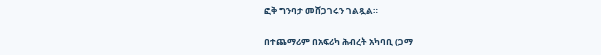ፎቅ ግንባታ መሸጋገሩን ገልጿል።

በተጨማሪም በአፍሪካ ሕብረት አካባቢ (ጋማ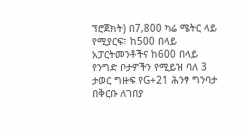ፕሮጀክት) በ7,800 ካሬ ሜትር ላይ የሚያርፍ፣ ከ500 በላይ አፓርትመንቶችና ከ600 በላይ የንግድ ቦታዎችን የሚይዝ ባለ 3 ታወር ግዙፍ የG+21 ሕንፃ ግንባታ በቅርቡ ለገበያ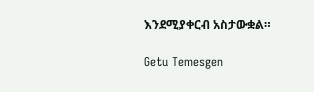እንደሚያቀርብ አስታውቋል።

Getu Temesgen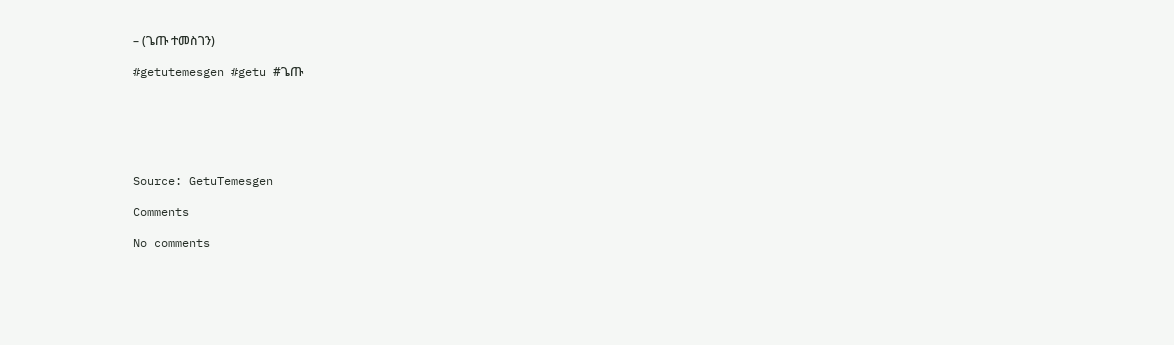– (ጌጡ ተመስገን)

#getutemesgen #getu #ጌጡ






Source: GetuTemesgen

Comments

No comments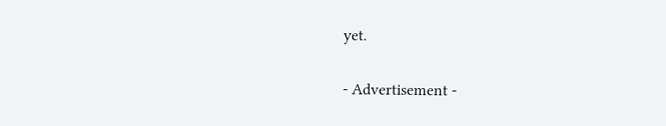yet.

- Advertisement -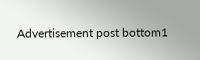Advertisement post bottom1